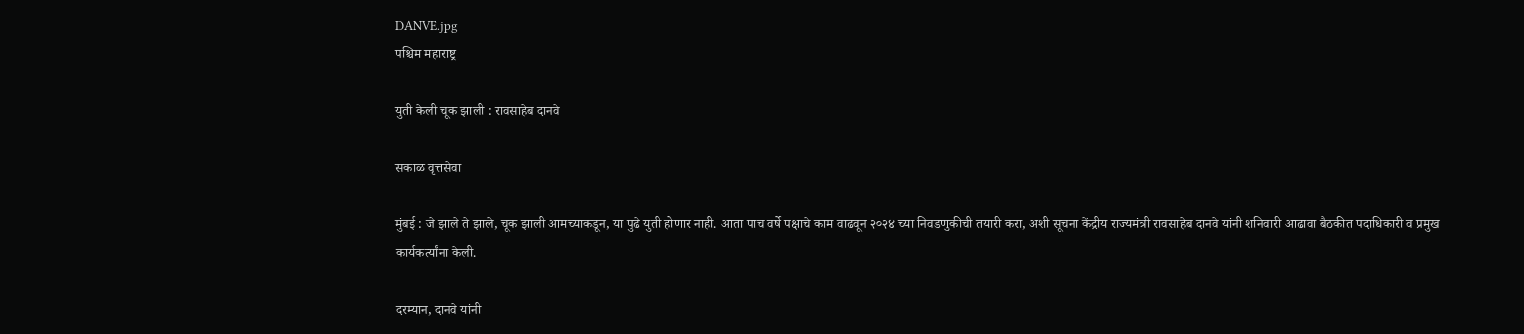DANVE.jpg
पश्चिम महाराष्ट्र

युती केली चूक झाली : रावसाहेब दानवे

सकाळ वृत्तसेवा

मुंबई : जे झाले ते झाले, चूक झाली आमच्याकडून, या पुढे युती होणार नाही. आता पाच वर्षे पक्षाचे काम वाढवून २०२४ च्या निवडणुकीची तयारी करा, अशी सूचना केंद्रीय राज्यमंत्री रावसाहेब दानवे यांनी शनिवारी आढावा बैठकीत पदाधिकारी व प्रमुख कार्यकर्त्यांना केली.

दरम्यान, दानवे यांनी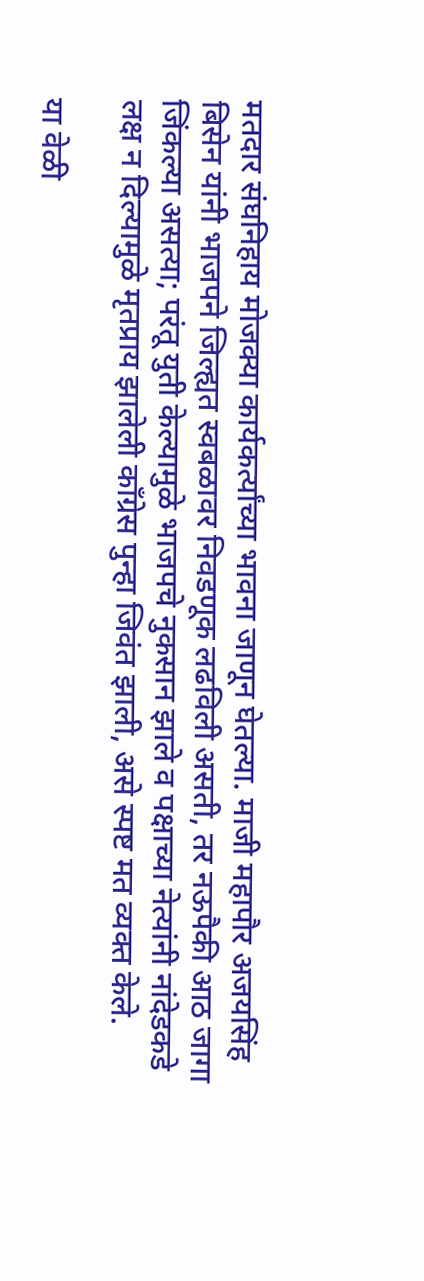मतदार संघनिहाय मोजक्या कार्यकर्त्यांच्या भावना जाणून घेतल्या. माजी महापौर अजयसिंह बिसेन यांनी भाजपने जिल्ह्यत स्वबळावर निवडणूक लढविली असती, तर नऊपैकी आठ जागा जिंकल्या असत्या; परंतू युती केल्यामुळे भाजपचे नुकसान झाले व पक्षाच्या नेत्यांनी नांदेडकडे लक्ष न दिल्यामुळे मृतप्राय झालेली काँग्रेस पुन्हा जिवंत झाली, असे स्पष्ट मत व्यक्त केले.

या वेळी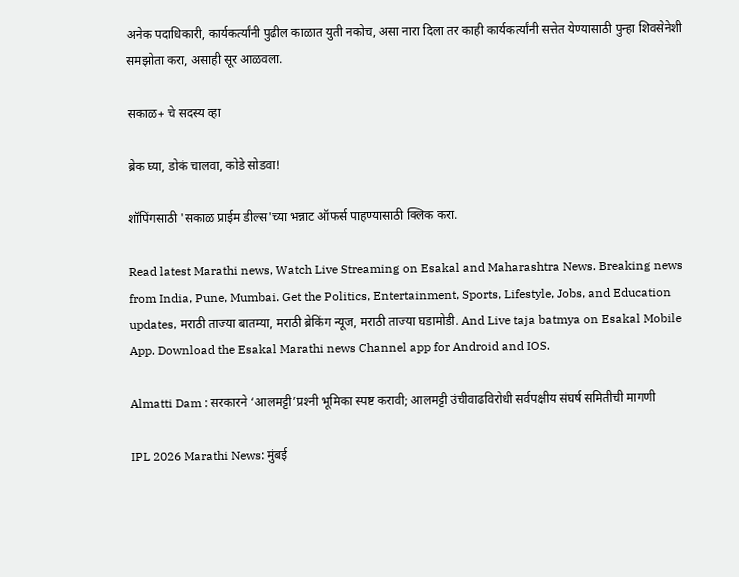अनेक पदाधिकारी, कार्यकर्त्यांनी पुढील काळात युती नकोच, असा नारा दिला तर काही कार्यकर्त्यांनी सत्तेत येण्यासाठी पुन्हा शिवसेनेशी समझोता करा, असाही सूर आळवला.

सकाळ+ चे सदस्य व्हा

ब्रेक घ्या, डोकं चालवा, कोडे सोडवा!

शॉपिंगसाठी 'सकाळ प्राईम डील्स'च्या भन्नाट ऑफर्स पाहण्यासाठी क्लिक करा.

Read latest Marathi news, Watch Live Streaming on Esakal and Maharashtra News. Breaking news from India, Pune, Mumbai. Get the Politics, Entertainment, Sports, Lifestyle, Jobs, and Education updates, मराठी ताज्या बातम्या, मराठी ब्रेकिंग न्यूज, मराठी ताज्या घडामोडी. And Live taja batmya on Esakal Mobile App. Download the Esakal Marathi news Channel app for Android and IOS.

Almatti Dam : सरकारने ‘आलमट्टी’प्रश्‍नी भूमिका स्पष्ट करावी; आलमट्टी उंचीवाढविरोधी सर्वपक्षीय संघर्ष समितीची मागणी

IPL 2026 Marathi News: मुंबई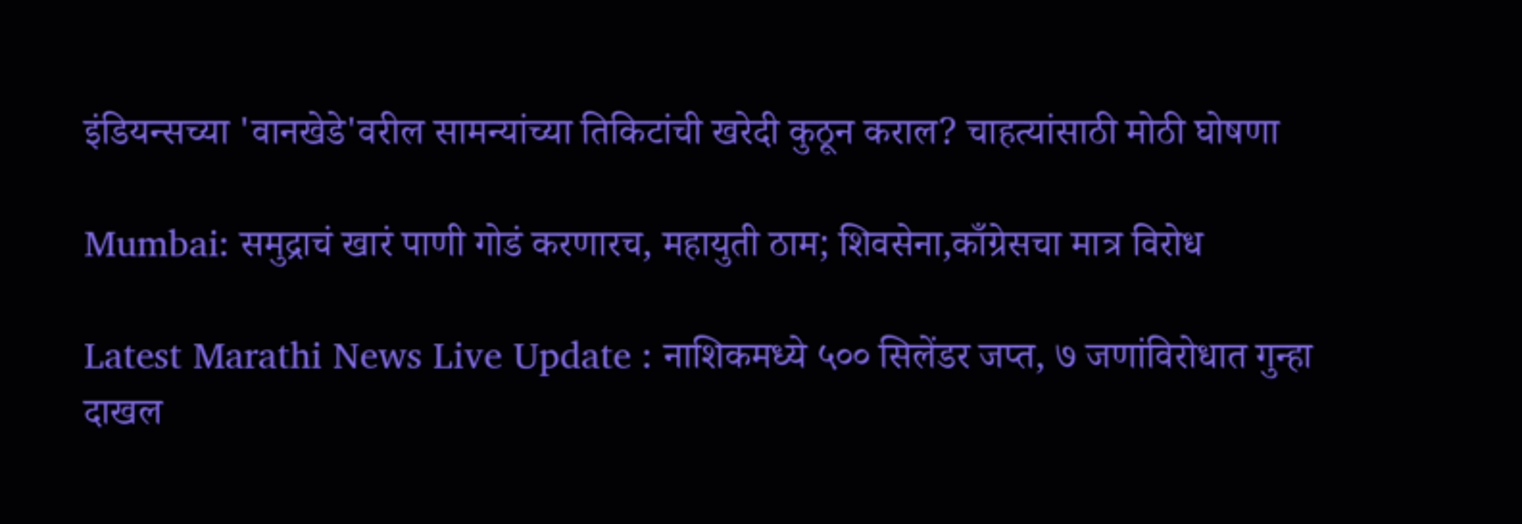इंडियन्सच्या 'वानखेडे'वरील सामन्यांच्या तिकिटांची खरेदी कुठून कराल? चाहत्यांसाठी मोठी घोषणा

Mumbai: समुद्राचं खारं पाणी गोडं करणारच, महायुती ठाम; शिवसेना,काँग्रेसचा मात्र विरोध

Latest Marathi News Live Update : नाशिकमध्ये ५०० सिलेंडर जप्त, ७ जणांविरोधात गुन्हा दाखल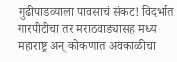गुढीपाडव्याला पावसाचं संकट! विदर्भात गारपीटीचा तर मराठवाड्यासह मध्य महाराष्ट्र अन् कोकणात अवकाळीचा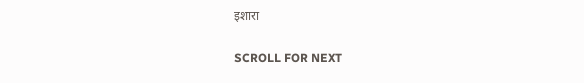इशारा

SCROLL FOR NEXT